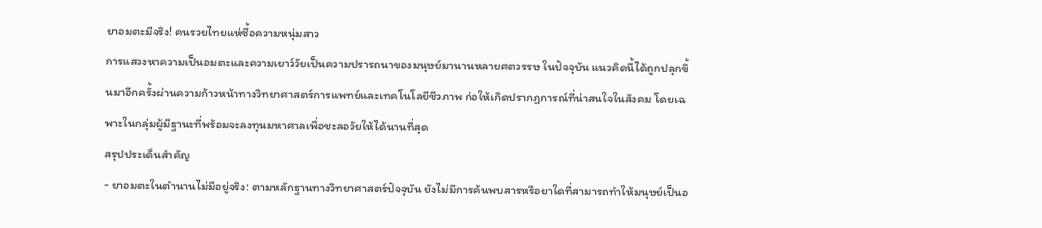ยาอมตะมีจริง! คนรวยไทยแห่ซื้อความหนุ่มสาว
การแสวงหาความเป็นอมตะและความเยาว์วัยเป็นความปรารถนาของมนุษย์มานานหลายศตวรรษ ในปัจจุบัน แนวคิดนี้ได้ถูกปลุกขึ้นมาอีกครั้งผ่านความก้าวหน้าทางวิทยาศาสตร์การแพทย์และเทคโนโลยีชีวภาพ ก่อให้เกิดปรากฏการณ์ที่น่าสนใจในสังคม โดยเฉพาะในกลุ่มผู้มีฐานะที่พร้อมจะลงทุนมหาศาลเพื่อชะลอวัยให้ได้นานที่สุด
สรุปประเด็นสำคัญ
- ยาอมตะในตำนานไม่มีอยู่จริง: ตามหลักฐานทางวิทยาศาสตร์ปัจจุบัน ยังไม่มีการค้นพบสารหรือยาใดที่สามารถทำให้มนุษย์เป็นอ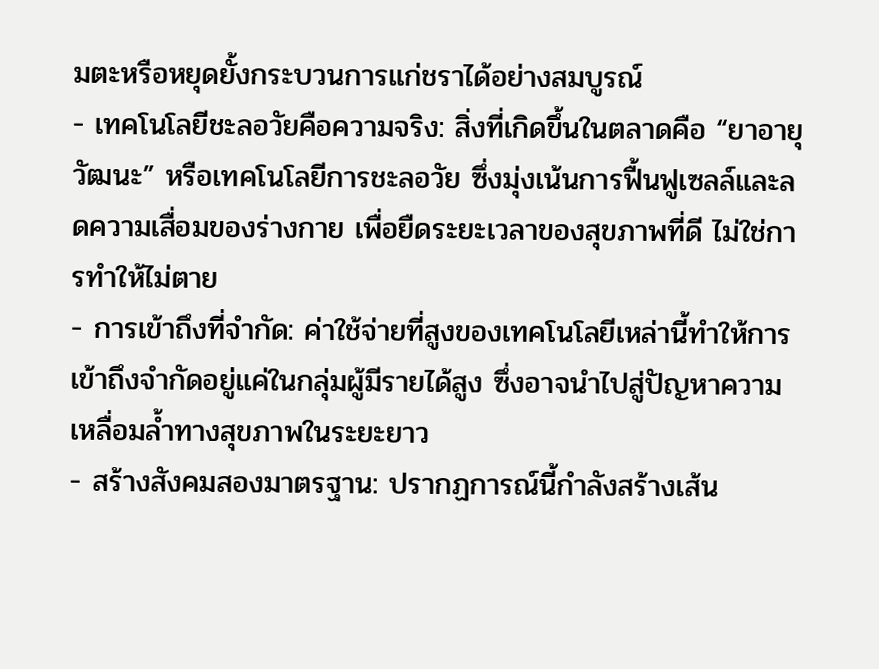มตะหรือหยุดยั้งกระบวนการแก่ชราได้อย่างสมบูรณ์
- เทคโนโลยีชะลอวัยคือความจริง: สิ่งที่เกิดขึ้นในตลาดคือ “ยาอายุวัฒนะ” หรือเทคโนโลยีการชะลอวัย ซึ่งมุ่งเน้นการฟื้นฟูเซลล์และลดความเสื่อมของร่างกาย เพื่อยืดระยะเวลาของสุขภาพที่ดี ไม่ใช่การทำให้ไม่ตาย
- การเข้าถึงที่จำกัด: ค่าใช้จ่ายที่สูงของเทคโนโลยีเหล่านี้ทำให้การเข้าถึงจำกัดอยู่แค่ในกลุ่มผู้มีรายได้สูง ซึ่งอาจนำไปสู่ปัญหาความเหลื่อมล้ำทางสุขภาพในระยะยาว
- สร้างสังคมสองมาตรฐาน: ปรากฏการณ์นี้กำลังสร้างเส้น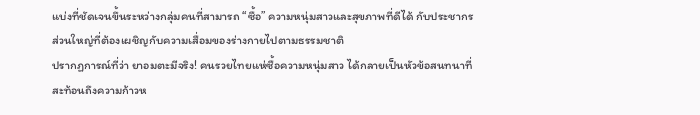แบ่งที่ชัดเจนขึ้นระหว่างกลุ่มคนที่สามารถ “ซื้อ” ความหนุ่มสาวและสุขภาพที่ดีได้ กับประชากรส่วนใหญ่ที่ต้องเผชิญกับความเสื่อมของร่างกายไปตามธรรมชาติ
ปรากฏการณ์ที่ว่า ยาอมตะมีจริง! คนรวยไทยแห่ซื้อความหนุ่มสาว ได้กลายเป็นหัวข้อสนทนาที่สะท้อนถึงความก้าวห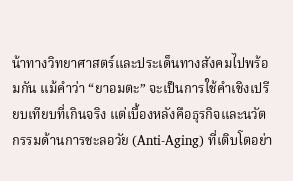น้าทางวิทยาศาสตร์และประเด็นทางสังคมไปพร้อมกัน แม้คำว่า “ยาอมตะ” จะเป็นการใช้คำเชิงเปรียบเทียบที่เกินจริง แต่เบื้องหลังคือธุรกิจและนวัตกรรมด้านการชะลอวัย (Anti-Aging) ที่เติบโตอย่า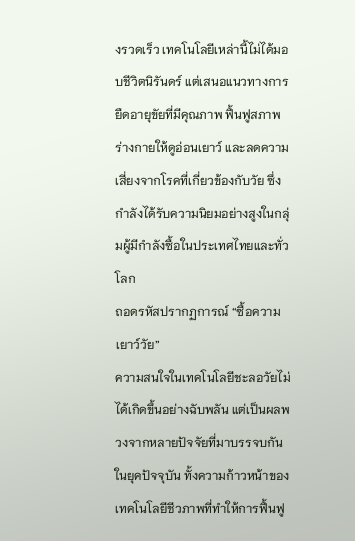งรวดเร็ว เทคโนโลยีเหล่านี้ไม่ได้มอบชีวิตนิรันดร์ แต่เสนอแนวทางการยืดอายุขัยที่มีคุณภาพ ฟื้นฟูสภาพร่างกายให้ดูอ่อนเยาว์ และลดความเสี่ยงจากโรคที่เกี่ยวข้องกับวัย ซึ่งกำลังได้รับความนิยมอย่างสูงในกลุ่มผู้มีกำลังซื้อในประเทศไทยและทั่วโลก
ถอดรหัสปรากฏการณ์ “ซื้อความเยาว์วัย”
ความสนใจในเทคโนโลยีชะลอวัยไม่ได้เกิดขึ้นอย่างฉับพลัน แต่เป็นผลพวงจากหลายปัจจัยที่มาบรรจบกันในยุคปัจจุบัน ทั้งความก้าวหน้าของเทคโนโลยีชีวภาพที่ทำให้การฟื้นฟู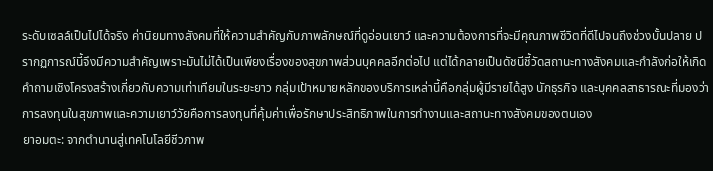ระดับเซลล์เป็นไปได้จริง ค่านิยมทางสังคมที่ให้ความสำคัญกับภาพลักษณ์ที่ดูอ่อนเยาว์ และความต้องการที่จะมีคุณภาพชีวิตที่ดีไปจนถึงช่วงบั้นปลาย ปรากฏการณ์นี้จึงมีความสำคัญเพราะมันไม่ได้เป็นเพียงเรื่องของสุขภาพส่วนบุคคลอีกต่อไป แต่ได้กลายเป็นดัชนีชี้วัดสถานะทางสังคมและกำลังก่อให้เกิดคำถามเชิงโครงสร้างเกี่ยวกับความเท่าเทียมในระยะยาว กลุ่มเป้าหมายหลักของบริการเหล่านี้คือกลุ่มผู้มีรายได้สูง นักธุรกิจ และบุคคลสาธารณะที่มองว่าการลงทุนในสุขภาพและความเยาว์วัยคือการลงทุนที่คุ้มค่าเพื่อรักษาประสิทธิภาพในการทำงานและสถานะทางสังคมของตนเอง
ยาอมตะ: จากตำนานสู่เทคโนโลยีชีวภาพ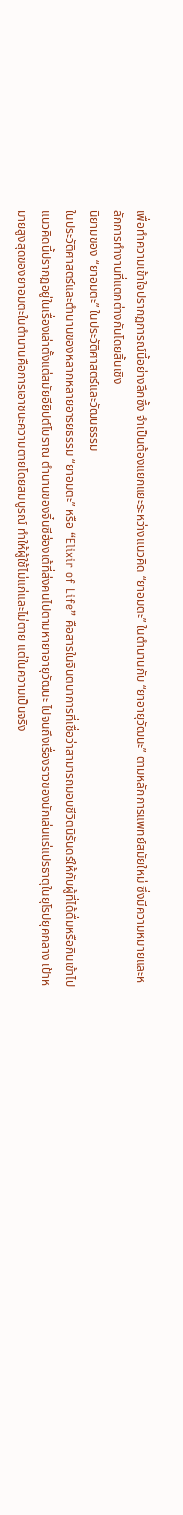เพื่อทำความเข้าใจปรากฏการณ์นี้อย่างลึกซึ้ง จำเป็นต้องแยกแยะระหว่างแนวคิด “ยาอมตะ” ในตำนานกับ “ยาอายุวัฒนะ” ตามหลักการแพทย์สมัยใหม่ ซึ่งมีความหมายและหลักการทำงานที่แตกต่างกันโดยสิ้นเชิง
นิยามของ “ยาอมตะ” ในประวัติศาสตร์และวัฒนธรรม
ในประวัติศาสตร์และตำนานของหลากหลายอารยธรรม “ยาอมตะ” หรือ “Elixir of Life” คือสารในจินตนาการที่เชื่อว่าสามารถมอบชีวิตนิรันดร์ให้กับผู้ที่ได้ดื่มหรือกินเข้าไป แนวคิดนี้ปรากฏอยู่ในเรื่องเล่าตั้งแต่สมัยอียิปต์โบราณ ตำนานของจิ๋นซีฮ่องเต้ที่ส่งคนไปตามหายาอายุวัฒนะ ไปจนถึงเรื่องราวของนักเล่นแร่แปรธาตุในยุโรปยุคกลาง เป้าหมายสูงสุดของยาอมตะในตำนานคือการเอาชนะความตายโดยสมบูรณ์ ทำให้ผู้ใช้ไม่แก่และไม่ตาย แต่ในความเป็นจริง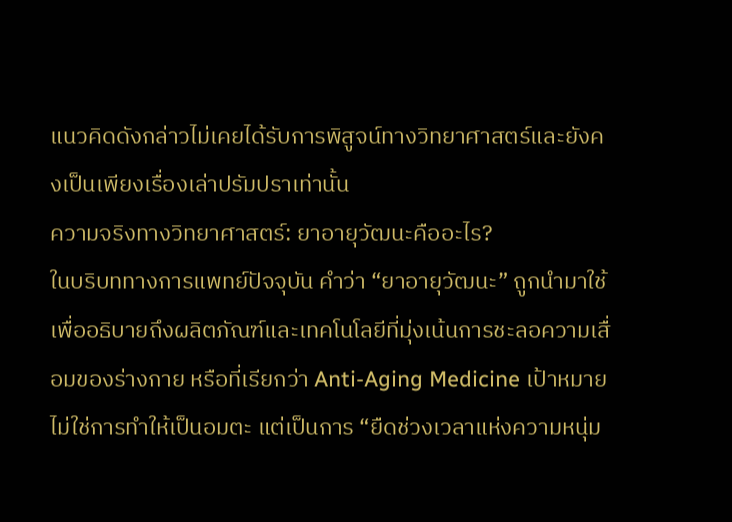แนวคิดดังกล่าวไม่เคยได้รับการพิสูจน์ทางวิทยาศาสตร์และยังคงเป็นเพียงเรื่องเล่าปรัมปราเท่านั้น
ความจริงทางวิทยาศาสตร์: ยาอายุวัฒนะคืออะไร?
ในบริบททางการแพทย์ปัจจุบัน คำว่า “ยาอายุวัฒนะ” ถูกนำมาใช้เพื่ออธิบายถึงผลิตภัณฑ์และเทคโนโลยีที่มุ่งเน้นการชะลอความเสื่อมของร่างกาย หรือที่เรียกว่า Anti-Aging Medicine เป้าหมายไม่ใช่การทำให้เป็นอมตะ แต่เป็นการ “ยืดช่วงเวลาแห่งความหนุ่ม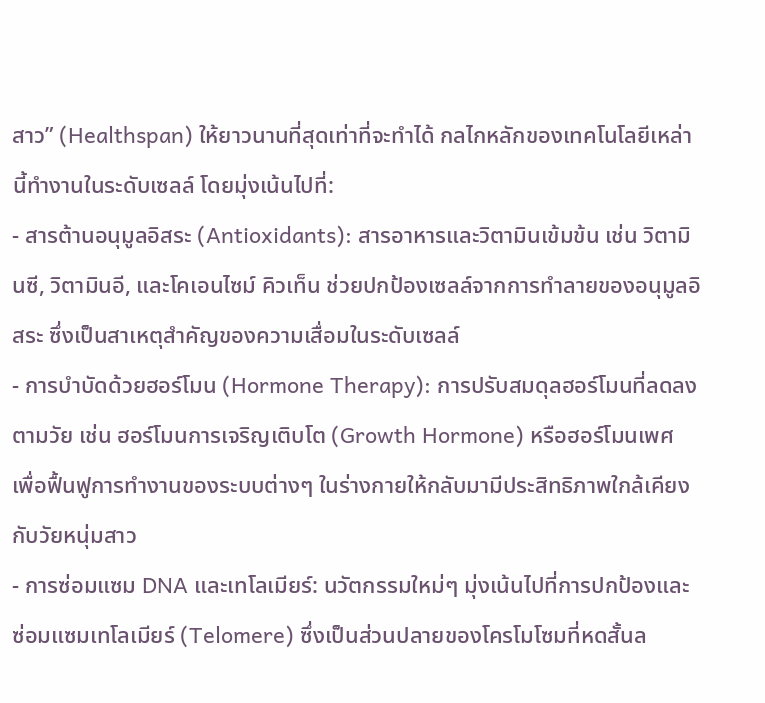สาว” (Healthspan) ให้ยาวนานที่สุดเท่าที่จะทำได้ กลไกหลักของเทคโนโลยีเหล่านี้ทำงานในระดับเซลล์ โดยมุ่งเน้นไปที่:
- สารต้านอนุมูลอิสระ (Antioxidants): สารอาหารและวิตามินเข้มข้น เช่น วิตามินซี, วิตามินอี, และโคเอนไซม์ คิวเท็น ช่วยปกป้องเซลล์จากการทำลายของอนุมูลอิสระ ซึ่งเป็นสาเหตุสำคัญของความเสื่อมในระดับเซลล์
- การบำบัดด้วยฮอร์โมน (Hormone Therapy): การปรับสมดุลฮอร์โมนที่ลดลงตามวัย เช่น ฮอร์โมนการเจริญเติบโต (Growth Hormone) หรือฮอร์โมนเพศ เพื่อฟื้นฟูการทำงานของระบบต่างๆ ในร่างกายให้กลับมามีประสิทธิภาพใกล้เคียงกับวัยหนุ่มสาว
- การซ่อมแซม DNA และเทโลเมียร์: นวัตกรรมใหม่ๆ มุ่งเน้นไปที่การปกป้องและซ่อมแซมเทโลเมียร์ (Telomere) ซึ่งเป็นส่วนปลายของโครโมโซมที่หดสั้นล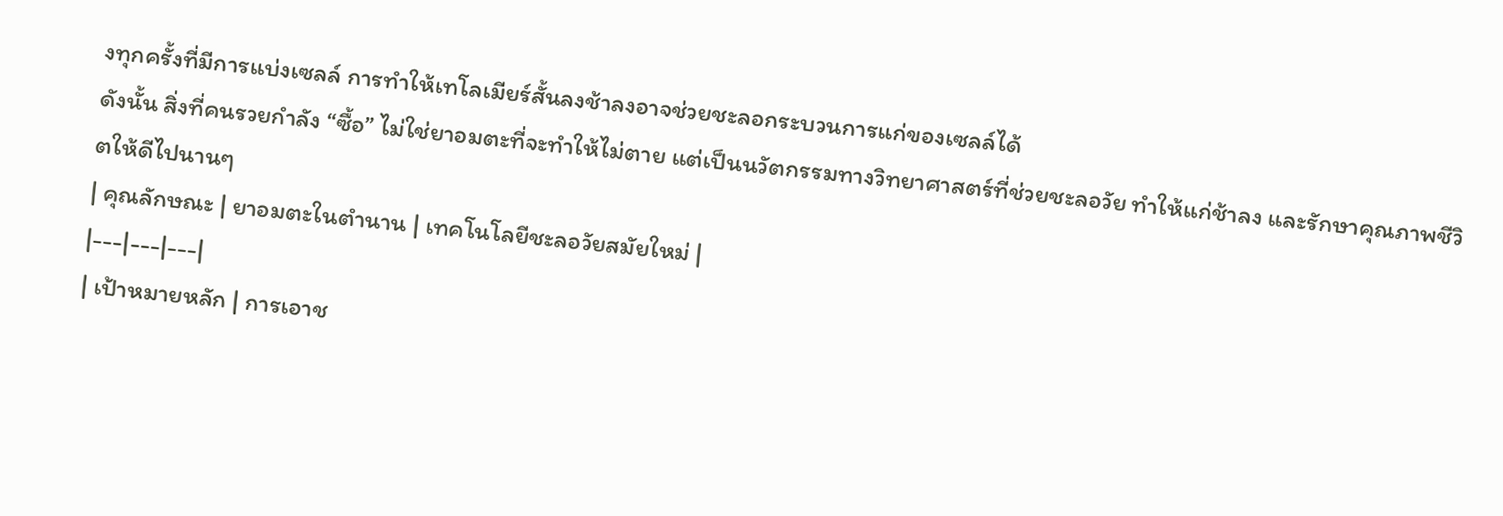งทุกครั้งที่มีการแบ่งเซลล์ การทำให้เทโลเมียร์สั้นลงช้าลงอาจช่วยชะลอกระบวนการแก่ของเซลล์ได้
ดังนั้น สิ่งที่คนรวยกำลัง “ซื้อ” ไม่ใช่ยาอมตะที่จะทำให้ไม่ตาย แต่เป็นนวัตกรรมทางวิทยาศาสตร์ที่ช่วยชะลอวัย ทำให้แก่ช้าลง และรักษาคุณภาพชีวิตให้ดีไปนานๆ
| คุณลักษณะ | ยาอมตะในตำนาน | เทคโนโลยีชะลอวัยสมัยใหม่ |
|---|---|---|
| เป้าหมายหลัก | การเอาช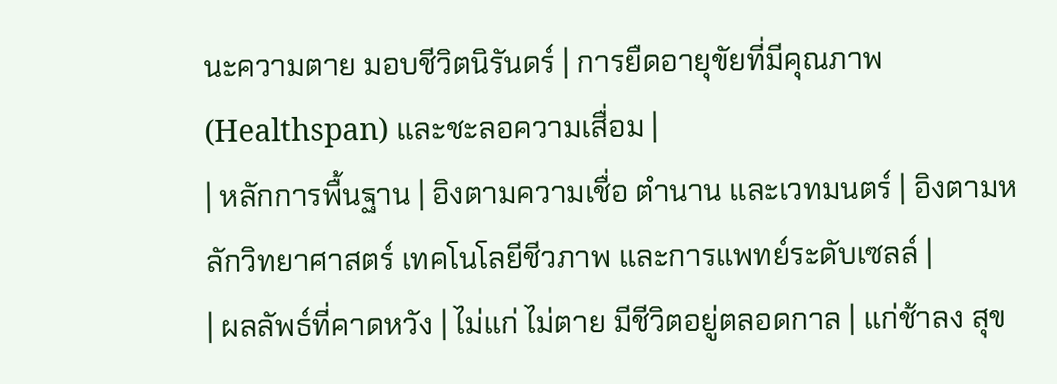นะความตาย มอบชีวิตนิรันดร์ | การยืดอายุขัยที่มีคุณภาพ (Healthspan) และชะลอความเสื่อม |
| หลักการพื้นฐาน | อิงตามความเชื่อ ตำนาน และเวทมนตร์ | อิงตามหลักวิทยาศาสตร์ เทคโนโลยีชีวภาพ และการแพทย์ระดับเซลล์ |
| ผลลัพธ์ที่คาดหวัง | ไม่แก่ ไม่ตาย มีชีวิตอยู่ตลอดกาล | แก่ช้าลง สุข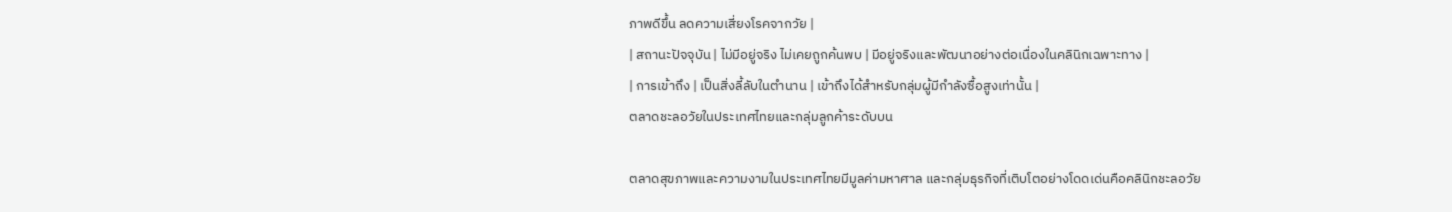ภาพดีขึ้น ลดความเสี่ยงโรคจากวัย |
| สถานะปัจจุบัน | ไม่มีอยู่จริง ไม่เคยถูกค้นพบ | มีอยู่จริงและพัฒนาอย่างต่อเนื่องในคลินิกเฉพาะทาง |
| การเข้าถึง | เป็นสิ่งลี้ลับในตำนาน | เข้าถึงได้สำหรับกลุ่มผู้มีกำลังซื้อสูงเท่านั้น |
ตลาดชะลอวัยในประเทศไทยและกลุ่มลูกค้าระดับบน

ตลาดสุขภาพและความงามในประเทศไทยมีมูลค่ามหาศาล และกลุ่มธุรกิจที่เติบโตอย่างโดดเด่นคือคลินิกชะลอวัย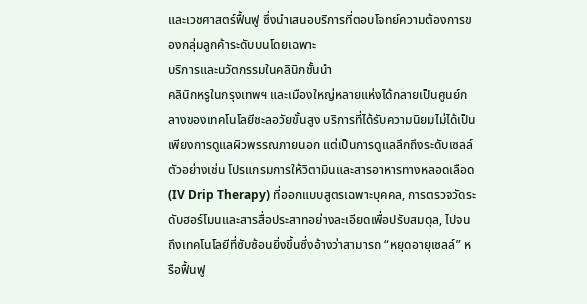และเวชศาสตร์ฟื้นฟู ซึ่งนำเสนอบริการที่ตอบโจทย์ความต้องการของกลุ่มลูกค้าระดับบนโดยเฉพาะ
บริการและนวัตกรรมในคลินิกชั้นนำ
คลินิกหรูในกรุงเทพฯ และเมืองใหญ่หลายแห่งได้กลายเป็นศูนย์กลางของเทคโนโลยีชะลอวัยขั้นสูง บริการที่ได้รับความนิยมไม่ได้เป็นเพียงการดูแลผิวพรรณภายนอก แต่เป็นการดูแลลึกถึงระดับเซลล์ ตัวอย่างเช่น โปรแกรมการให้วิตามินและสารอาหารทางหลอดเลือด (IV Drip Therapy) ที่ออกแบบสูตรเฉพาะบุคคล, การตรวจวัดระดับฮอร์โมนและสารสื่อประสาทอย่างละเอียดเพื่อปรับสมดุล, ไปจนถึงเทคโนโลยีที่ซับซ้อนยิ่งขึ้นซึ่งอ้างว่าสามารถ “หยุดอายุเซลล์” หรือฟื้นฟู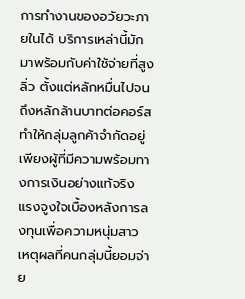การทำงานของอวัยวะภายในได้ บริการเหล่านี้มักมาพร้อมกับค่าใช้จ่ายที่สูงลิ่ว ตั้งแต่หลักหมื่นไปจนถึงหลักล้านบาทต่อคอร์ส ทำให้กลุ่มลูกค้าจำกัดอยู่เพียงผู้ที่มีความพร้อมทางการเงินอย่างแท้จริง
แรงจูงใจเบื้องหลังการลงทุนเพื่อความหนุ่มสาว
เหตุผลที่คนกลุ่มนี้ยอมจ่าย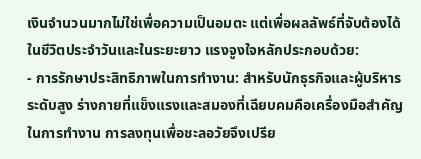เงินจำนวนมากไม่ใช่เพื่อความเป็นอมตะ แต่เพื่อผลลัพธ์ที่จับต้องได้ในชีวิตประจำวันและในระยะยาว แรงจูงใจหลักประกอบด้วย:
- การรักษาประสิทธิภาพในการทำงาน: สำหรับนักธุรกิจและผู้บริหารระดับสูง ร่างกายที่แข็งแรงและสมองที่เฉียบคมคือเครื่องมือสำคัญในการทำงาน การลงทุนเพื่อชะลอวัยจึงเปรีย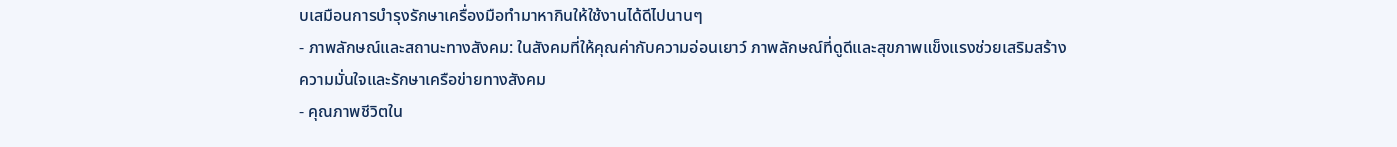บเสมือนการบำรุงรักษาเครื่องมือทำมาหากินให้ใช้งานได้ดีไปนานๆ
- ภาพลักษณ์และสถานะทางสังคม: ในสังคมที่ให้คุณค่ากับความอ่อนเยาว์ ภาพลักษณ์ที่ดูดีและสุขภาพแข็งแรงช่วยเสริมสร้างความมั่นใจและรักษาเครือข่ายทางสังคม
- คุณภาพชีวิตใน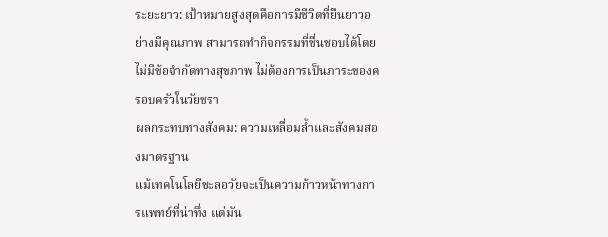ระยะยาว: เป้าหมายสูงสุดคือการมีชีวิตที่ยืนยาวอย่างมีคุณภาพ สามารถทำกิจกรรมที่ชื่นชอบได้โดยไม่มีข้อจำกัดทางสุขภาพ ไม่ต้องการเป็นภาระของครอบครัวในวัยชรา
ผลกระทบทางสังคม: ความเหลื่อมล้ำและสังคมสองมาตรฐาน
แม้เทคโนโลยีชะลอวัยจะเป็นความก้าวหน้าทางการแพทย์ที่น่าทึ่ง แต่มัน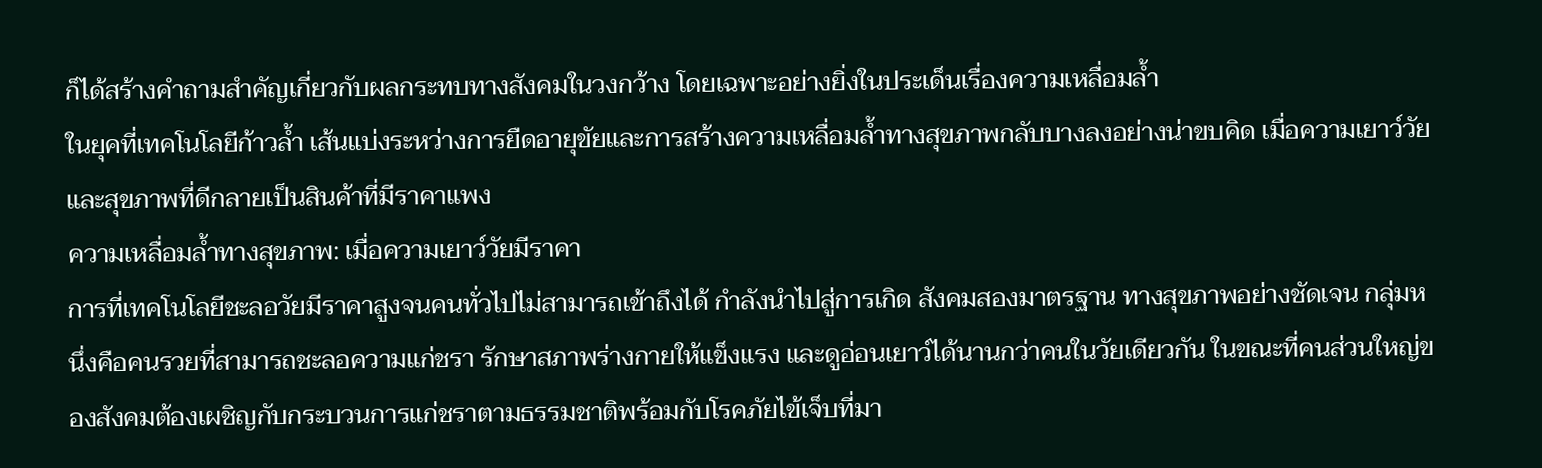ก็ได้สร้างคำถามสำคัญเกี่ยวกับผลกระทบทางสังคมในวงกว้าง โดยเฉพาะอย่างยิ่งในประเด็นเรื่องความเหลื่อมล้ำ
ในยุคที่เทคโนโลยีก้าวล้ำ เส้นแบ่งระหว่างการยืดอายุขัยและการสร้างความเหลื่อมล้ำทางสุขภาพกลับบางลงอย่างน่าขบคิด เมื่อความเยาว์วัยและสุขภาพที่ดีกลายเป็นสินค้าที่มีราคาแพง
ความเหลื่อมล้ำทางสุขภาพ: เมื่อความเยาว์วัยมีราคา
การที่เทคโนโลยีชะลอวัยมีราคาสูงจนคนทั่วไปไม่สามารถเข้าถึงได้ กำลังนำไปสู่การเกิด สังคมสองมาตรฐาน ทางสุขภาพอย่างชัดเจน กลุ่มหนึ่งคือคนรวยที่สามารถชะลอความแก่ชรา รักษาสภาพร่างกายให้แข็งแรง และดูอ่อนเยาว์ได้นานกว่าคนในวัยเดียวกัน ในขณะที่คนส่วนใหญ่ของสังคมต้องเผชิญกับกระบวนการแก่ชราตามธรรมชาติพร้อมกับโรคภัยไข้เจ็บที่มา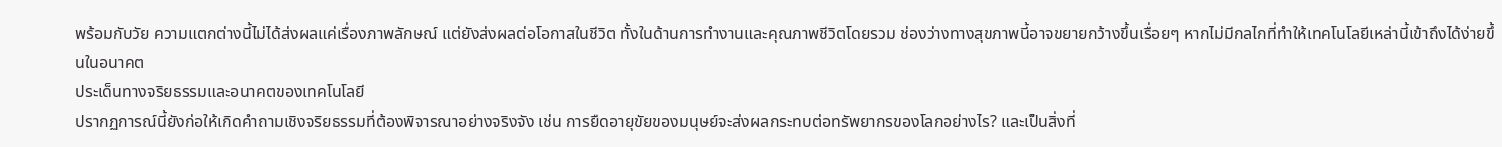พร้อมกับวัย ความแตกต่างนี้ไม่ได้ส่งผลแค่เรื่องภาพลักษณ์ แต่ยังส่งผลต่อโอกาสในชีวิต ทั้งในด้านการทำงานและคุณภาพชีวิตโดยรวม ช่องว่างทางสุขภาพนี้อาจขยายกว้างขึ้นเรื่อยๆ หากไม่มีกลไกที่ทำให้เทคโนโลยีเหล่านี้เข้าถึงได้ง่ายขึ้นในอนาคต
ประเด็นทางจริยธรรมและอนาคตของเทคโนโลยี
ปรากฏการณ์นี้ยังก่อให้เกิดคำถามเชิงจริยธรรมที่ต้องพิจารณาอย่างจริงจัง เช่น การยืดอายุขัยของมนุษย์จะส่งผลกระทบต่อทรัพยากรของโลกอย่างไร? และเป็นสิ่งที่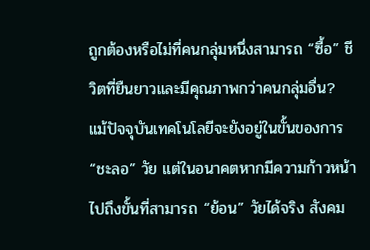ถูกต้องหรือไม่ที่คนกลุ่มหนึ่งสามารถ “ซื้อ” ชีวิตที่ยืนยาวและมีคุณภาพกว่าคนกลุ่มอื่น? แม้ปัจจุบันเทคโนโลยีจะยังอยู่ในขั้นของการ “ชะลอ” วัย แต่ในอนาคตหากมีความก้าวหน้าไปถึงขั้นที่สามารถ “ย้อน” วัยได้จริง สังคม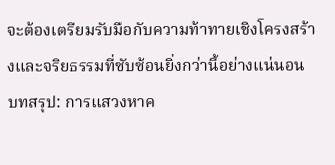จะต้องเตรียมรับมือกับความท้าทายเชิงโครงสร้างและจริยธรรมที่ซับซ้อนยิ่งกว่านี้อย่างแน่นอน
บทสรุป: การแสวงหาค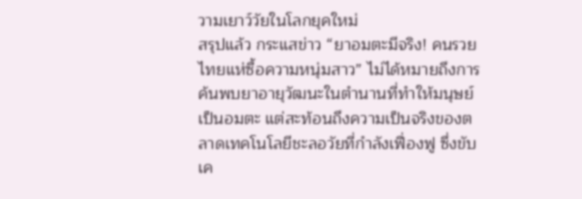วามเยาว์วัยในโลกยุคใหม่
สรุปแล้ว กระแสข่าว “ยาอมตะมีจริง! คนรวยไทยแห่ซื้อความหนุ่มสาว” ไม่ได้หมายถึงการค้นพบยาอายุวัฒนะในตำนานที่ทำให้มนุษย์เป็นอมตะ แต่สะท้อนถึงความเป็นจริงของตลาดเทคโนโลยีชะลอวัยที่กำลังเฟื่องฟู ซึ่งขับเค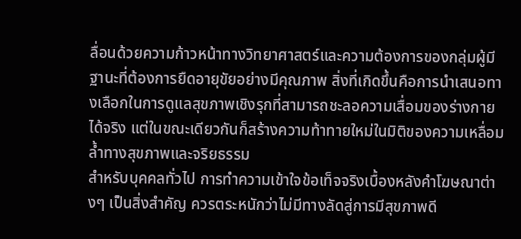ลื่อนด้วยความก้าวหน้าทางวิทยาศาสตร์และความต้องการของกลุ่มผู้มีฐานะที่ต้องการยืดอายุขัยอย่างมีคุณภาพ สิ่งที่เกิดขึ้นคือการนำเสนอทางเลือกในการดูแลสุขภาพเชิงรุกที่สามารถชะลอความเสื่อมของร่างกายได้จริง แต่ในขณะเดียวกันก็สร้างความท้าทายใหม่ในมิติของความเหลื่อมล้ำทางสุขภาพและจริยธรรม
สำหรับบุคคลทั่วไป การทำความเข้าใจข้อเท็จจริงเบื้องหลังคำโฆษณาต่างๆ เป็นสิ่งสำคัญ ควรตระหนักว่าไม่มีทางลัดสู่การมีสุขภาพดี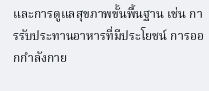และการดูแลสุขภาพขั้นพื้นฐาน เช่น การรับประทานอาหารที่มีประโยชน์ การออกกำลังกาย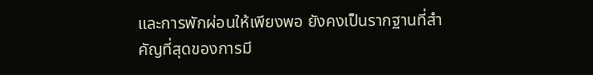และการพักผ่อนให้เพียงพอ ยังคงเป็นรากฐานที่สำคัญที่สุดของการมี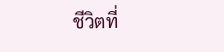ชีวิตที่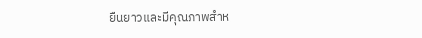ยืนยาวและมีคุณภาพสำห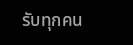รับทุกคน